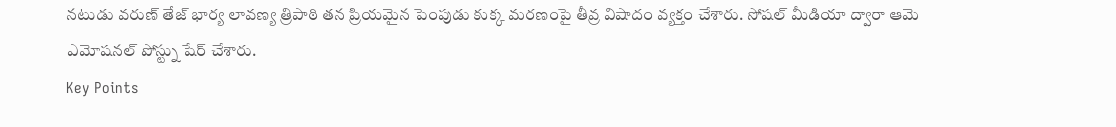నటుడు వరుణ్ తేజ్ భార్య లావణ్య త్రిపాఠి తన ప్రియమైన పెంపుడు కుక్క మరణంపై తీవ్ర విషాదం వ్యక్తం చేశారు. సోషల్ మీడియా ద్వారా ఆమె ఎమోషనల్ పోస్ట్ను షేర్ చేశారు.
Key Points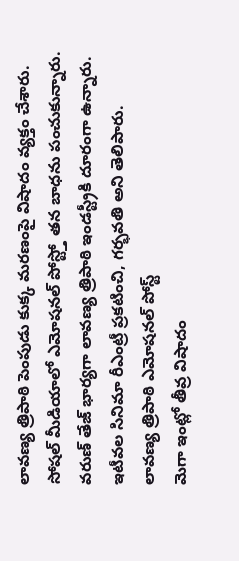లావణ్య త్రిపాఠి పెంపుడు కుక్క మరణంపై విషాదం వ్యక్తం చేశారు.
సోషల్ మీడియాలో ఎమోషనల్ పోస్ట్తో తన బాధను పంచుకున్నారు.
వరుణ్ తేజ్ భార్యగా లావణ్య త్రిపాఠి ఇండస్ట్రీకి దూరంగా ఉన్నారు.
ఇటీవల సినిమా రీఎంట్రీ ప్రకటించి, గర్భవతి అని తెలిపారు.
లావణ్య త్రిపాఠి ఎమోషనల్ పోస్ట్
మెగా ఇంట్లో తీవ్ర విషాదం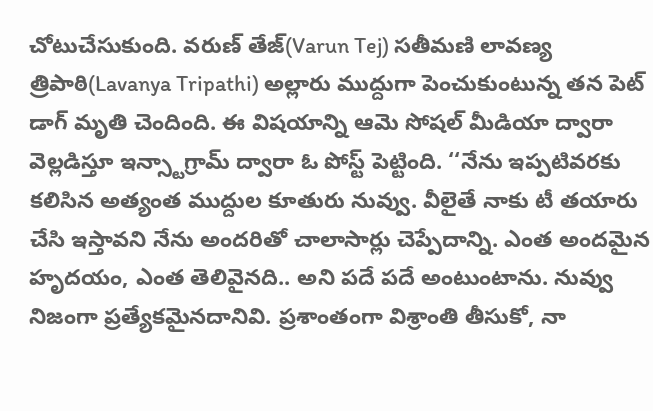చోటుచేసుకుంది. వరుణ్ తేజ్(Varun Tej) సతీమణి లావణ్య త్రిపాఠి(Lavanya Tripathi) అల్లారు ముద్దుగా పెంచుకుంటున్న తన పెట్ డాగ్ మృతి చెందింది. ఈ విషయాన్ని ఆమె సోషల్ మీడియా ద్వారా వెల్లడిస్తూ ఇన్స్టాగ్రామ్ ద్వారా ఓ పోస్ట్ పెట్టింది. ‘‘నేను ఇప్పటివరకు కలిసిన అత్యంత ముద్దుల కూతురు నువ్వు. వీలైతే నాకు టీ తయారు చేసి ఇస్తావని నేను అందరితో చాలాసార్లు చెప్పేదాన్ని. ఎంత అందమైన హృదయం, ఎంత తెలివైనది.. అని పదే పదే అంటుంటాను. నువ్వు నిజంగా ప్రత్యేకమైనదానివి. ప్రశాంతంగా విశ్రాంతి తీసుకో, నా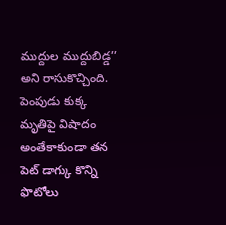ముద్దుల ముద్దుబిడ్డ’’ అని రాసుకొచ్చింది.
పెంపుడు కుక్క మృతిపై విషాదం
అంతేకాకుండా తన పెట్ డాగ్కు కొన్ని ఫొటోలు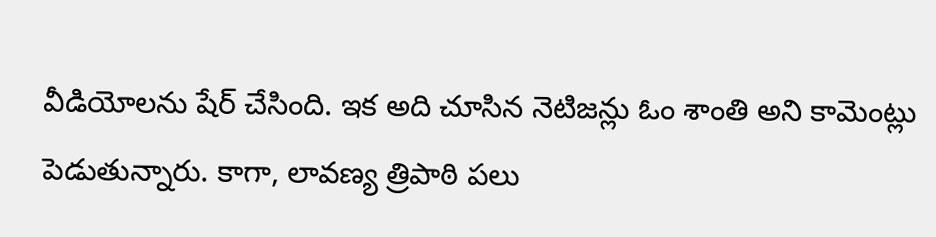వీడియోలను షేర్ చేసింది. ఇక అది చూసిన నెటిజన్లు ఓం శాంతి అని కామెంట్లు పెడుతున్నారు. కాగా, లావణ్య త్రిపాఠి పలు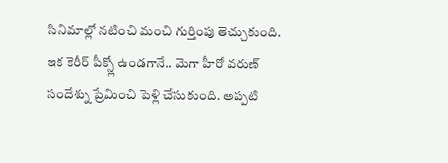సినిమాల్లో నటించి మంచి గుర్తింపు తెచ్చుకుంది. ఇక కెరీర్ పీక్స్లో ఉండగానే.. మెగా హీరో వరుణ్ సందేశ్ను ప్రేమించి పెళ్లి చేసుకుంది. అప్పటి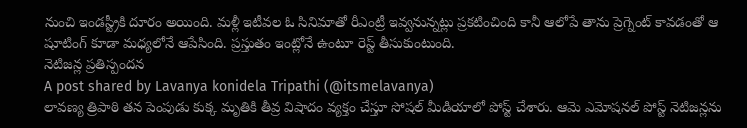నుంచి ఇండస్ట్రీకి దూరం అయింది. మళ్లీ ఇటీవల ఓ సినిమాతో రీఎంట్రీ ఇవ్వనున్నట్లు ప్రకటించింది కానీ ఆలోపే తాను ప్రెగ్నెంట్ కావడంతో ఆ షూటింగ్ కూడా మధ్యలోనే ఆపేసింది. ప్రస్తుతం ఇంట్లోనే ఉంటూ రెస్ట్ తీసుకుంటుంది.
నెటిజన్ల ప్రతిస్పందన
A post shared by Lavanya konidela Tripathi (@itsmelavanya)
లావణ్య త్రిపాఠి తన పెంపుడు కుక్క మృతికి తీవ్ర విషాదం వ్యక్తం చేస్తూ సోషల్ మీడియాలో పోస్ట్ చేశారు. ఆమె ఎమోషనల్ పోస్ట్ నెటిజన్లను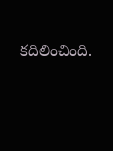కదిలించింది.